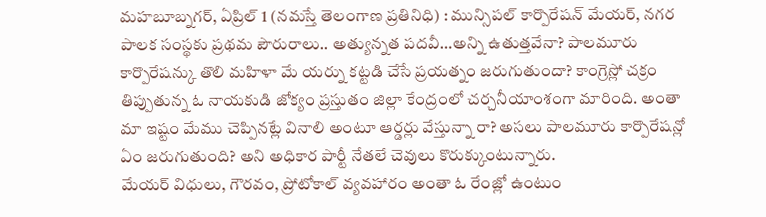మహబూబ్నగర్, ఏప్రిల్ 1 (నమస్తే తెలంగాణ ప్రతినిధి) : మున్సిపల్ కార్పొరేషన్ మేయర్, నగర పాలక సంస్థకు ప్రథమ పౌరురాలు.. అత్యున్నత పదవీ…అన్ని ఉతుత్తవేనా? పాలమూరు కార్పొరేషన్కు తొలి మహిళా మే యర్ను కట్టడి చేసే ప్రయత్నం జరుగుతుందా? కాంగ్రెస్లో చక్రం తిప్పుతున్న ఓ నాయకుడి జోక్యం ప్రస్తుతం జిల్లా కేంద్రంలో చర్చనీయాంశంగా మారింది. అంతా మా ఇష్టం మేము చెప్పినట్లే వినాలి అంటూ ఆర్డర్లు వేస్తున్నా రా? అసలు పాలమూరు కార్పొరేషన్లో ఏం జరుగుతుంది? అని అధికార పార్టీ నేతలే చెవులు కొరుక్కుంటున్నారు.
మేయర్ విధులు, గౌరవం, ప్రోటోకాల్ వ్యవహారం అంతా ఓ రేంజ్లో ఉంటుం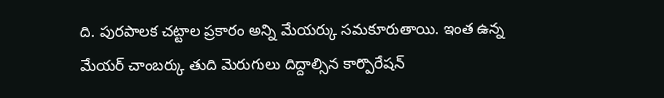ది. పురపాలక చట్టాల ప్రకారం అన్ని మేయర్కు సమకూరుతాయి. ఇంత ఉన్న మేయర్ చాంబర్కు తుది మెరుగులు దిద్దాల్సిన కార్పొరేషన్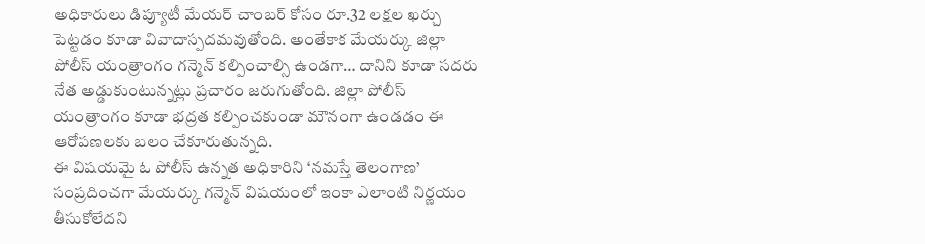అధికారులు డిప్యూటీ మేయర్ చాంబర్ కోసం రూ.32 లక్షల ఖర్చు పెట్టడం కూడా వివాదాస్పదమవుతోంది. అంతేకాక మేయర్కు జిల్లా పోలీస్ యంత్రాంగం గన్మెన్ కల్పించాల్సి ఉండగా… దానిని కూడా సదరు నేత అడ్డుకుంటున్నట్లు ప్రచారం జరుగుతోంది. జిల్లా పోలీస్ యంత్రాంగం కూడా భద్రత కల్పించకుండా మౌనంగా ఉండడం ఈ ఆరోపణలకు బలం చేకూరుతున్నది.
ఈ విషయమై ఓ పోలీస్ ఉన్నత అధికారిని ‘నమస్తే తెలంగాణ’ సంప్రదించగా మేయర్కు గన్మెన్ విషయంలో ఇంకా ఎలాంటి నిర్ణయం తీసుకోలేదని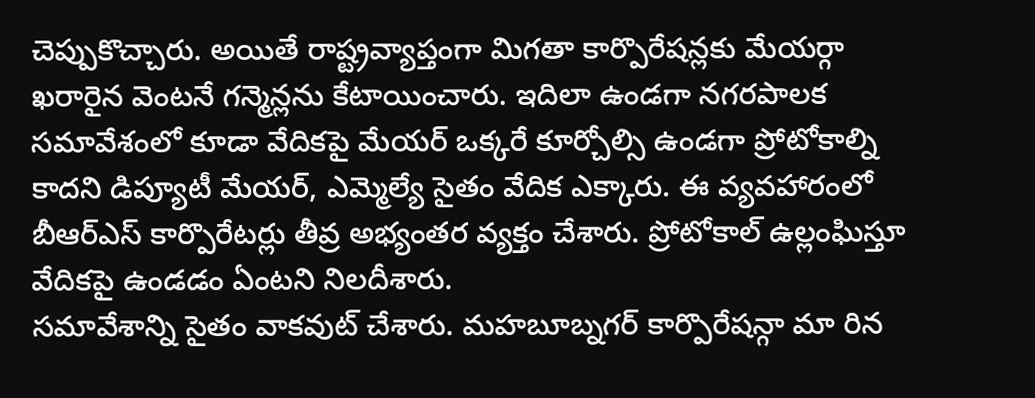చెప్పుకొచ్చారు. అయితే రాష్ట్రవ్యాప్తంగా మిగతా కార్పొరేషన్లకు మేయర్గా ఖరారైన వెంటనే గన్మెన్లను కేటాయించారు. ఇదిలా ఉండగా నగరపాలక సమావేశంలో కూడా వేదికపై మేయర్ ఒక్కరే కూర్చోల్సి ఉండగా ప్రోటోకాల్ని కాదని డిప్యూటీ మేయర్, ఎమ్మెల్యే సైతం వేదిక ఎక్కారు. ఈ వ్యవహారంలో బీఆర్ఎస్ కార్పొరేటర్లు తీవ్ర అభ్యంతర వ్యక్తం చేశారు. ప్రోటోకాల్ ఉల్లంఘిస్తూ వేదికపై ఉండడం ఏంటని నిలదీశారు.
సమావేశాన్ని సైతం వాకవుట్ చేశారు. మహబూబ్నగర్ కార్పొరేషన్గా మా రిన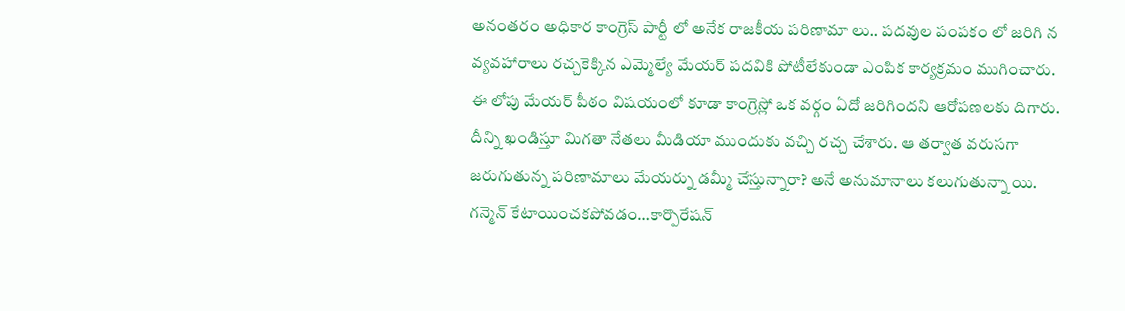అనంతరం అధికార కాంగ్రెస్ పార్టీ లో అనేక రాజకీయ పరిణామా లు.. పదవుల పంపకం లో జరిగి న వ్యవహారాలు రచ్చకెక్కిన ఎమ్మెల్యే మేయర్ పదవికి పోటీలేకుండా ఎంపిక కార్యక్రమం ముగించారు. ఈ లోపు మేయర్ పీఠం విషయంలో కూడా కాంగ్రెస్లో ఒక వర్గం ఏదో జరిగిందని ఆరోపణలకు దిగారు. దీన్ని ఖండిస్తూ మిగతా నేతలు మీడియా ముందుకు వచ్చి రచ్చ చేశారు. ఆ తర్వాత వరుసగా జరుగుతున్న పరిణామాలు మేయర్ను డమ్మీ చేస్తున్నారా? అనే అనుమానాలు కలుగుతున్నా యి.
గన్మెన్ కేటాయించకపోవడం…కార్పొరేషన్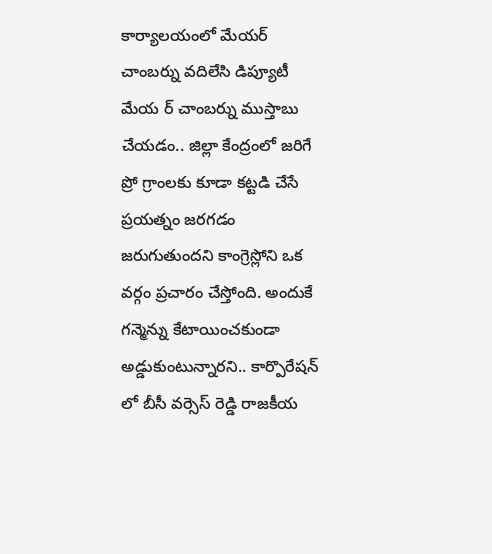కార్యాలయంలో మేయర్ చాంబర్ను వదిలేసి డిప్యూటీ మేయ ర్ చాంబర్ను ముస్తాబు చేయడం.. జిల్లా కేంద్రంలో జరిగే ప్రో గ్రాంలకు కూడా కట్టడి చేసే ప్రయత్నం జరగడం జరుగుతుందని కాంగ్రెస్లోని ఒక వర్గం ప్రచారం చేస్తోంది. అందుకే గన్మెన్ను కేటాయించకుండా అడ్డుకుంటున్నారని.. కార్పొరేషన్ లో బీసీ వర్సెస్ రెడ్డి రాజకీయ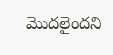మొదలైందని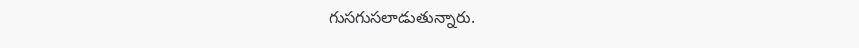గుసగుసలాడుతున్నారు.